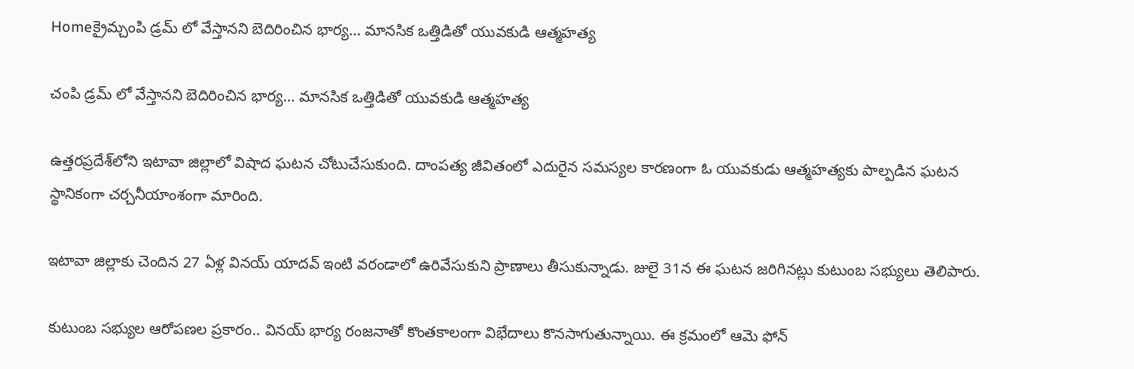Homeక్రైమ్చంపి డ్రమ్ లో వేస్తానని బెదిరించిన భార్య... మానసిక ఒత్తిడితో యువకుడి ఆత్మహత్య

చంపి డ్రమ్ లో వేస్తానని బెదిరించిన భార్య… మానసిక ఒత్తిడితో యువకుడి ఆత్మహత్య

ఉత్తరప్రదేశ్‌లోని ఇటావా జిల్లాలో విషాద ఘటన చోటుచేసుకుంది. దాంపత్య జీవితంలో ఎదురైన సమస్యల కారణంగా ఓ యువకుడు ఆత్మహత్యకు పాల్పడిన ఘటన స్థానికంగా చర్చనీయాంశంగా మారింది.

ఇటావా జిల్లాకు చెందిన 27 ఏళ్ల వినయ్ యాదవ్ ఇంటి వరండాలో ఉరివేసుకుని ప్రాణాలు తీసుకున్నాడు. జులై 31న ఈ ఘటన జరిగినట్లు కుటుంబ సభ్యులు తెలిపారు.

కుటుంబ సభ్యుల ఆరోపణల ప్రకారం.. వినయ్ భార్య రంజనాతో కొంతకాలంగా విభేదాలు కొనసాగుతున్నాయి. ఈ క్రమంలో ఆమె ఫోన్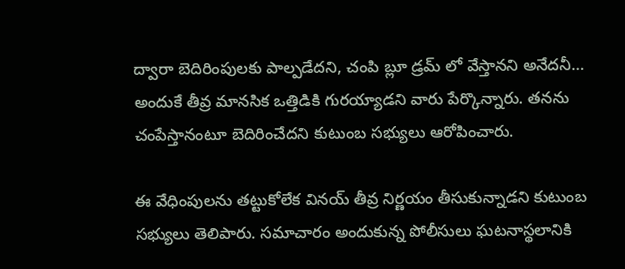ద్వారా బెదిరింపులకు పాల్పడేదని, చంపి బ్లూ డ్రమ్ లో వేస్తానని అనేదనీ… అందుకే తీవ్ర మానసిక ఒత్తిడికి గురయ్యాడని వారు పేర్కొన్నారు. తనను చంపేస్తానంటూ బెదిరించేదని కుటుంబ సభ్యులు ఆరోపించారు.

ఈ వేధింపులను తట్టుకోలేక వినయ్ తీవ్ర నిర్ణయం తీసుకున్నాడని కుటుంబ సభ్యులు తెలిపారు. సమాచారం అందుకున్న పోలీసులు ఘటనాస్థలానికి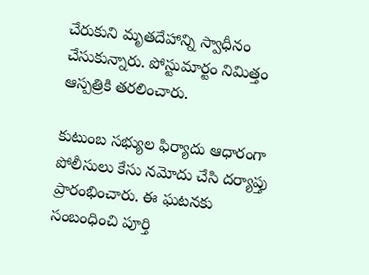చేరుకుని మృతదేహాన్ని స్వాధీనం చేసుకున్నారు. పోస్టుమార్టం నిమిత్తం ఆస్పత్రికి తరలించారు.

కుటుంబ సభ్యుల ఫిర్యాదు ఆధారంగా పోలీసులు కేసు నమోదు చేసి దర్యాప్తు ప్రారంభించారు. ఈ ఘటనకు సంబంధించి పూర్తి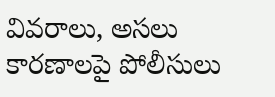వివరాలు, అసలు కారణాలపై పోలీసులు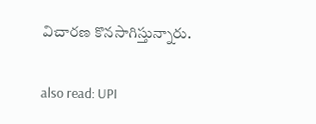విచారణ కొనసాగిస్తున్నారు.

also read: UPI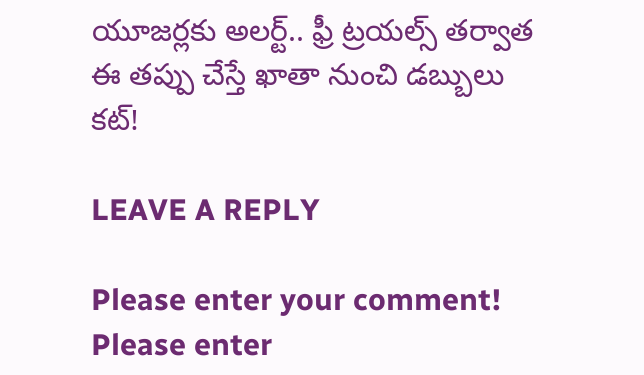యూజర్లకు అలర్ట్.. ఫ్రీ ట్రయల్స్ తర్వాత ఈ తప్పు చేస్తే ఖాతా నుంచి డబ్బులు కట్!

LEAVE A REPLY

Please enter your comment!
Please enter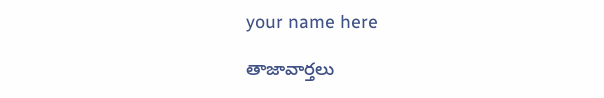your name here

తాజావార్తలు